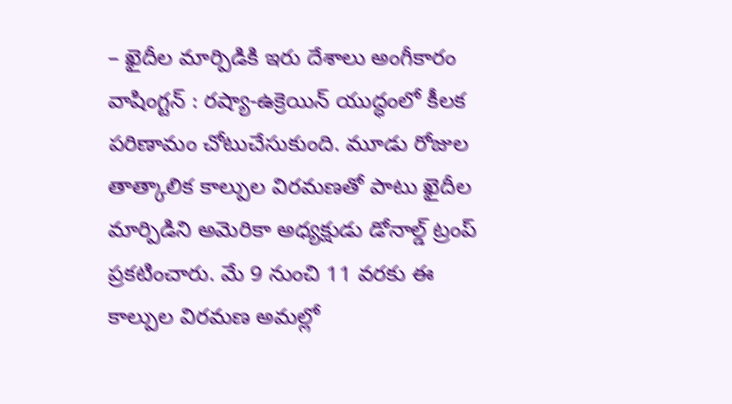– ఖైదీల మార్పిడికి ఇరు దేశాలు అంగీకారం
వాషింగ్టన్ : రష్యా-ఉక్రెయిన్ యుద్ధంలో కీలక పరిణామం చోటుచేసుకుంది. మూడు రోజుల తాత్కాలిక కాల్పుల విరమణతో పాటు ఖైదీల మార్పిడిని అమెరికా అధ్యక్షుడు డోనాల్డ్ ట్రంప్ ప్రకటించారు. మే 9 నుంచి 11 వరకు ఈ కాల్పుల విరమణ అమల్లో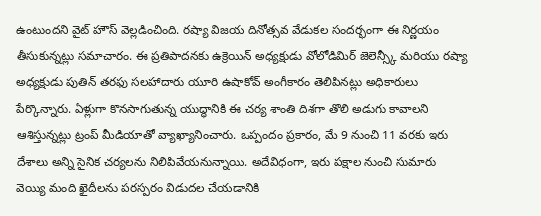ఉంటుందని వైట్ హౌస్ వెల్లడించింది. రష్యా విజయ దినోత్సవ వేడుకల సందర్భంగా ఈ నిర్ణయం తీసుకున్నట్లు సమాచారం. ఈ ప్రతిపాదనకు ఉక్రెయిన్ అధ్యక్షుడు వోలోడిమిర్ జెలెన్స్కీ మరియు రష్యా అధ్యక్షుడు పుతిన్ తరఫు సలహాదారు యూరి ఉషాకోవ్ అంగీకారం తెలిపినట్లు అధికారులు పేర్కొన్నారు. ఏళ్లుగా కొనసాగుతున్న యుద్ధానికి ఈ చర్య శాంతి దిశగా తొలి అడుగు కావాలని ఆశిస్తున్నట్లు ట్రంప్ మీడియాతో వ్యాఖ్యానించారు. ఒప్పందం ప్రకారం, మే 9 నుంచి 11 వరకు ఇరు దేశాలు అన్ని సైనిక చర్యలను నిలిపివేయనున్నాయి. అదేవిధంగా, ఇరు పక్షాల నుంచి సుమారు వెయ్యి మంది ఖైదీలను పరస్పరం విడుదల చేయడానికి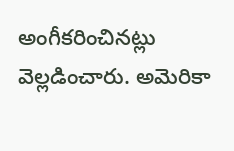అంగీకరించినట్లు వెల్లడించారు. అమెరికా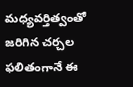మధ్యవర్తిత్వంతో జరిగిన చర్చల ఫలితంగానే ఈ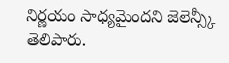నిర్ణయం సాధ్యమైందని జెలెన్స్కీ తెలిపారు.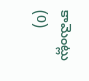కామెంట్లు (0)